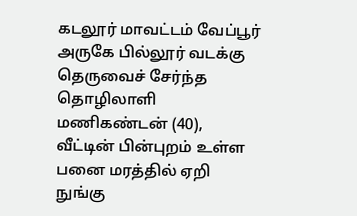கடலூர் மாவட்டம் வேப்பூர் அருகே பில்லூர் வடக்கு தெருவைச் சேர்ந்த தொழிலாளி மணிகண்டன் (40), வீட்டின் பின்புறம் உள்ள பனை மரத்தில் ஏறி நுங்கு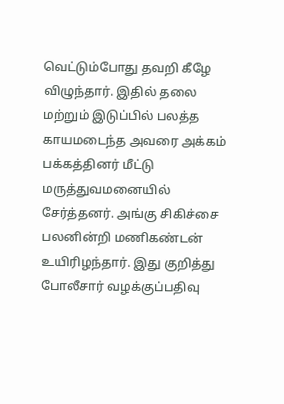வெட்டும்போது தவறி கீழே விழுந்தார். இதில் தலை மற்றும் இடுப்பில் பலத்த காயமடைந்த அவரை அக்கம் பக்கத்தினர் மீட்டு மருத்துவமனையில் சேர்த்தனர். அங்கு சிகிச்சை பலனின்றி மணிகண்டன் உயிரிழந்தார். இது குறித்து போலீசார் வழக்குப்பதிவு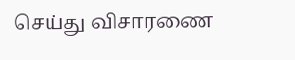செய்து விசாரணை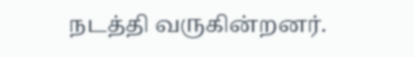நடத்தி வருகின்றனர்.